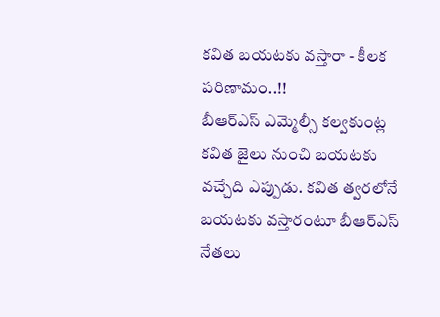కవిత బయటకు వస్తారా - కీలక పరిణామం..!!
బీఆర్ఎస్ ఎమ్మెల్సీ కల్వకుంట్ల కవిత జైలు నుంచి బయటకు వచ్చేది ఎప్పుడు. కవిత త్వరలోనే బయటకు వస్తారంటూ బీఆర్ఎస్ నేతలు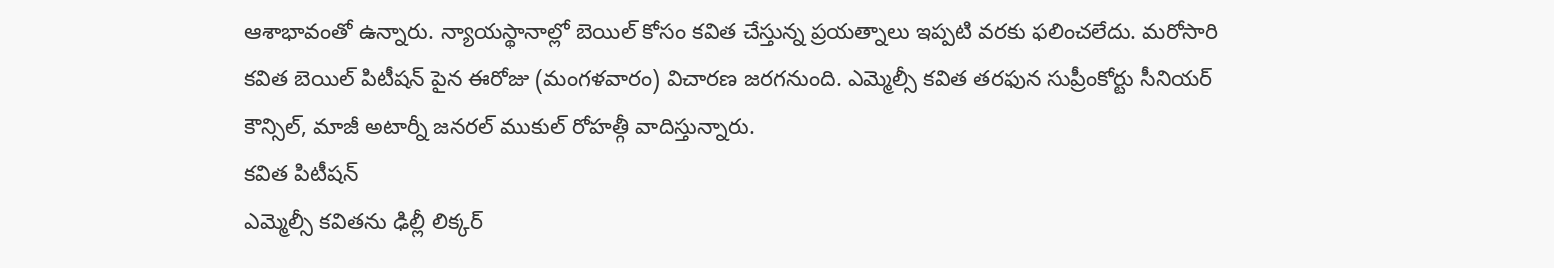ఆశాభావంతో ఉన్నారు. న్యాయస్థానాల్లో బెయిల్ కోసం కవిత చేస్తున్న ప్రయత్నాలు ఇప్పటి వరకు ఫలించలేదు. మరోసారి కవిత బెయిల్ పిటీషన్ పైన ఈరోజు (మంగళవారం) విచారణ జరగనుంది. ఎమ్మెల్సీ కవిత తరఫున సుప్రీంకోర్టు సీనియర్ కౌన్సిల్, మాజీ అటార్నీ జనరల్ ముకుల్ రోహత్గీ వాదిస్తున్నారు.
కవిత పిటీషన్
ఎమ్మెల్సీ కవితను ఢిల్లీ లిక్కర్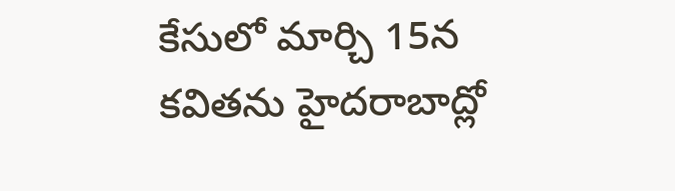కేసులో మార్చి 15న కవితను హైదరాబాద్లో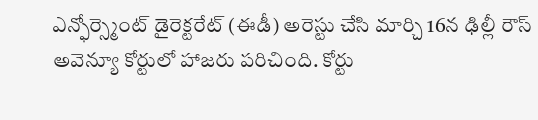ఎన్ఫోర్స్మెంట్ డైరెక్టరేట్ (ఈడీ) అరెస్టు చేసి మార్చి 16న ఢిల్లీ రౌస్ అవెన్యూ కోర్టులో హాజరు పరిచింది. కోర్టు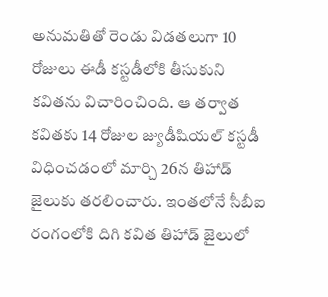అనుమతితో రెండు విడతలుగా 10 రోజులు ఈడీ కస్టడీలోకి తీసుకుని కవితను విచారించింది. ఆ తర్వాత కవితకు 14 రోజుల జ్యుడీషియల్ కస్టడీ విధించడంలో మార్చి 26న తిహాడ్ జైలుకు తరలించారు. ఇంతలోనే సీబీఐ రంగంలోకి దిగి కవిత తిహాడ్ జైలులో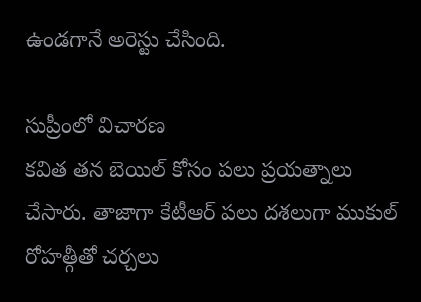ఉండగానే అరెస్టు చేసింది.

సుప్రీంలో విచారణ
కవిత తన బెయిల్ కోసం పలు ప్రయత్నాలు చేసారు. తాజాగా కేటీఆర్ పలు దశలుగా ముకుల్ రోహత్గీతో చర్చలు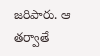జరిపారు. ఆ తర్వాతే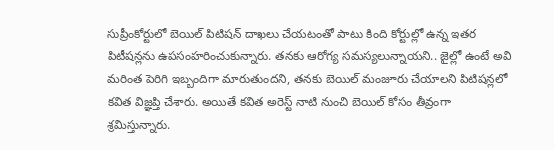సుప్రీంకోర్టులో బెయిల్ పిటిషన్ దాఖలు చేయటంతో పాటు కింది కోర్టుల్లో ఉన్న ఇతర పిటీషన్లను ఉపసంహరించుకున్నారు. తనకు ఆరోగ్య సమస్యలున్నాయని.. జైల్లో ఉంటే అవి మరింత పెరిగి ఇబ్బందిగా మారుతుందని, తనకు బెయిల్ మంజూరు చేయాలని పిటిషన్లలో కవిత విజ్ఞప్తి చేశారు. అయితే కవిత అరెస్ట్ నాటి నుంచి బెయిల్ కోసం తీవ్రంగా శ్రమిస్తున్నారు.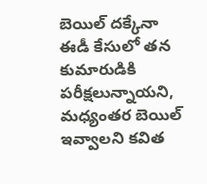బెయిల్ దక్కేనా
ఈడీ కేసులో తన కుమారుడికి పరీక్షలున్నాయని, మధ్యంతర బెయిల్ ఇవ్వాలని కవిత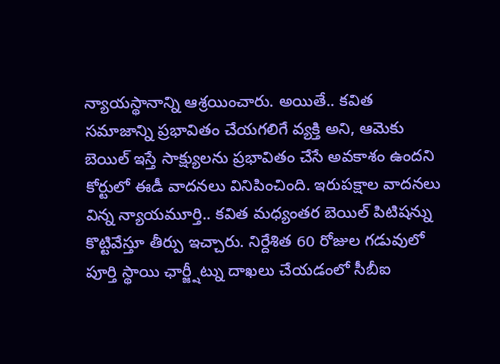న్యాయస్థానాన్ని ఆశ్రయించారు. అయితే.. కవిత సమాజాన్ని ప్రభావితం చేయగలిగే వ్యక్తి అని, ఆమెకు బెయిల్ ఇస్తే సాక్ష్యులను ప్రభావితం చేసే అవకాశం ఉందని కోర్టులో ఈడీ వాదనలు వినిపించింది. ఇరుపక్షాల వాదనలు విన్న న్యాయమూర్తి.. కవిత మధ్యంతర బెయిల్ పిటిషన్ను కొట్టివేస్తూ తీర్పు ఇచ్చారు. నిర్దేశిత 60 రోజుల గడువులో పూర్తి స్థాయి ఛార్జ్షీట్ను దాఖలు చేయడంలో సీబీఐ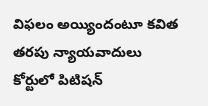విఫలం అయ్యిందంటూ కవిత తరపు న్యాయవాదులు కోర్టులో పిటిషన్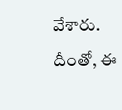వేశారు. దీంతో, ఈ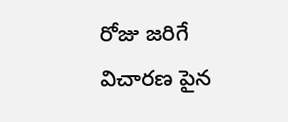రోజు జరిగే విచారణ పైన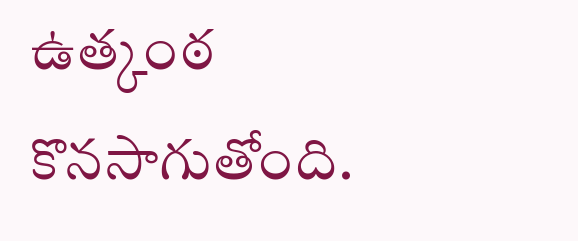ఉత్కంఠ కొనసాగుతోంది.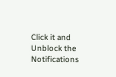Click it and Unblock the Notifications